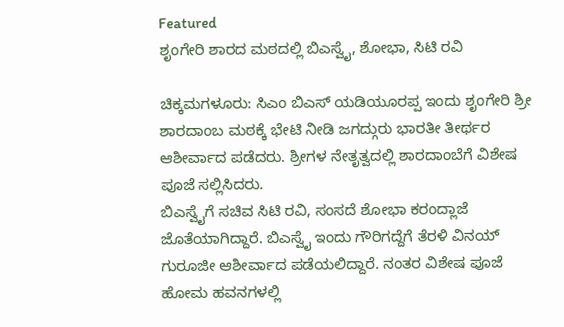Featured
ಶೃಂಗೇರಿ ಶಾರದ ಮಠದಲ್ಲಿ ಬಿಎಸ್ವೈ, ಶೋಭಾ, ಸಿಟಿ ರವಿ

ಚಿಕ್ಕಮಗಳೂರು: ಸಿಎಂ ಬಿಎಸ್ ಯಡಿಯೂರಪ್ಪ ಇಂದು ಶೃಂಗೇರಿ ಶ್ರೀ ಶಾರದಾಂಬ ಮಠಕ್ಕೆ ಭೇಟಿ ನೀಡಿ ಜಗದ್ಗುರು ಭಾರತೀ ತೀರ್ಥರ ಆಶೀರ್ವಾದ ಪಡೆದರು. ಶ್ರೀಗಳ ನೇತೃತ್ವದಲ್ಲಿ ಶಾರದಾಂಬೆಗೆ ವಿಶೇಷ ಪೂಜೆ ಸಲ್ಲಿಸಿದರು.
ಬಿಎಸ್ವೈಗೆ ಸಚಿವ ಸಿಟಿ ರವಿ, ಸಂಸದೆ ಶೋಭಾ ಕರಂದ್ಲಾಜೆ ಜೊತೆಯಾಗಿದ್ದಾರೆ. ಬಿಎಸ್ವೈ ಇಂದು ಗೌರಿಗದ್ದೆಗೆ ತೆರಳಿ ವಿನಯ್ ಗುರೂಜೀ ಆಶೀರ್ವಾದ ಪಡೆಯಲಿದ್ದಾರೆ. ನಂತರ ವಿಶೇಷ ಪೂಜೆ ಹೋಮ ಹವನಗಳಲ್ಲಿ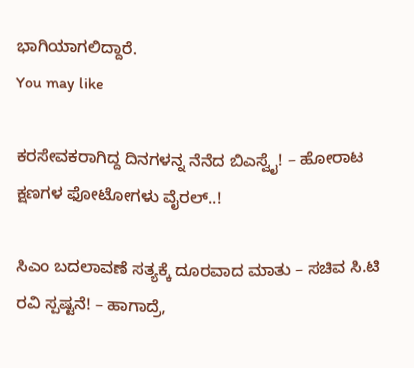ಭಾಗಿಯಾಗಲಿದ್ದಾರೆ.
You may like

ಕರಸೇವಕರಾಗಿದ್ದ ದಿನಗಳನ್ನ ನೆನೆದ ಬಿಎಸ್ವೈ! – ಹೋರಾಟ ಕ್ಷಣಗಳ ಫೋಟೋಗಳು ವೈರಲ್..!

ಸಿಎಂ ಬದಲಾವಣೆ ಸತ್ಯಕ್ಕೆ ದೂರವಾದ ಮಾತು – ಸಚಿವ ಸಿ.ಟಿ ರವಿ ಸ್ಪಷ್ಟನೆ! – ಹಾಗಾದ್ರೆ,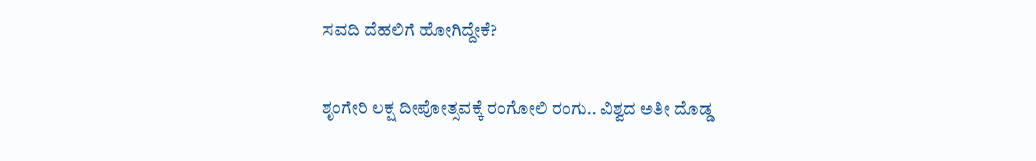ಸವದಿ ದೆಹಲಿಗೆ ಹೋಗಿದ್ದೇಕೆ?

ಶೃಂಗೇರಿ ಲಕ್ಷ ದೀಪೋತ್ಸವಕ್ಕೆ ರಂಗೋಲಿ ರಂಗು.. ವಿಶ್ವದ ಅತೀ ದೊಡ್ಡ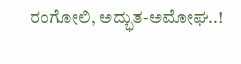ರಂಗೋಲಿ, ಅದ್ಭುತ-ಅಮೋಘ..!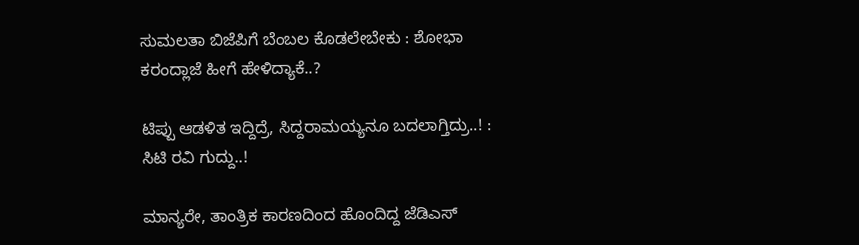ಸುಮಲತಾ ಬಿಜೆಪಿಗೆ ಬೆಂಬಲ ಕೊಡಲೇಬೇಕು : ಶೋಭಾ ಕರಂದ್ಲಾಜೆ ಹೀಗೆ ಹೇಳಿದ್ಯಾಕೆ..?

ಟಿಪ್ಪು ಆಡಳಿತ ಇದ್ದಿದ್ರೆ, ಸಿದ್ದರಾಮಯ್ಯನೂ ಬದಲಾಗ್ತಿದ್ರು..! : ಸಿಟಿ ರವಿ ಗುದ್ದು..!

ಮಾನ್ಯರೇ, ತಾಂತ್ರಿಕ ಕಾರಣದಿಂದ ಹೊಂದಿದ್ದ ಜೆಡಿಎಸ್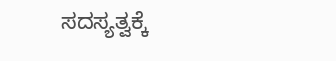ಸದಸ್ಯತ್ವಕ್ಕೆ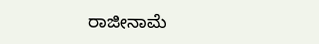ರಾಜೀನಾಮೆ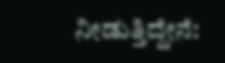ನೀಡುತ್ತಿದ್ದೇನೆ: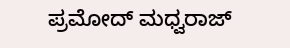ಪ್ರಮೋದ್ ಮಧ್ವರಾಜ್